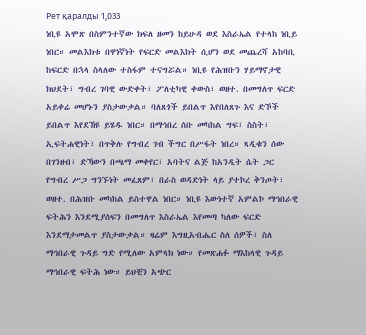Рет қаралды 1,033
ነቢዩ አሞጽ በስምንተኛው ክፍለ ዘመን ከይሁዳ ወደ እስራኤል የተላከ ነቢይ ነበር። መልእክቱ በዋነኛነት የፍርድ መልእክት ሲሆን ወደ መጨረሻ አከባቢ ከፍርድ በኋላ ስላለው ተስፋም ተናግሯል። ነቢዩ የሕዝቡን ሃይማኖታዊ ክህደት፣ ግብረ ገባዊ ውድቀት፣ ፖለቲካዊ ቀውስ፣ ወዘተ. በመግለጥ ፍርድ አይቀሬ መሆኑን ያስታውቃል። ባለጸጎች ይበልጥ እየበለጸጉ እና ድኾች ይበልጥ እየደኸዩ ይሄዱ ነበር። በማኅበረ ሰቡ መካከል ግፍ፣ ስስት፣ ኢፍትሐዊነት፣ በጥቅሉ የግብረ ገብ ችግር በሥፋት ነበረ። ጻዲቁን ሰው በገንዘብ፣ ድኻውን በጫማ መቀየር፣ አባትና ልጅ ከአንዲት ሴት ጋር የግብረ ሥጋ ግንኙነት መፈጸም፣ በራስ ወዳድነት ላይ ያተኮረ ቅንጦት፣ ወዘተ. በሕዝቡ መካከል ይስተዋል ነበር። ነቢዩ እውነተኛ አምልኮ ማኅበራዊ ፍትሕን እንደሚያሰፍን በመግለጥ እስራኤል እየመጣ ካለው ፍርድ እንደማታመልጥ ያስታውቃል። ዛሬም እግዚአብሔር ስለ ሰዎች፣ ስለ ማኅበራዊ ጉዳይ ግድ የሚለው አምላክ ነው። የመጽሐፉ ማእከላዊ ጉዳይ ማኅበራዊ ፍትሕ ነው። ይህቺን አጭር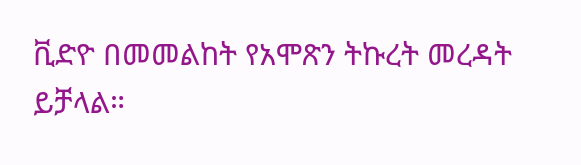ቪድዮ በመመልከት የአሞጽን ትኩረት መረዳት ይቻላል።